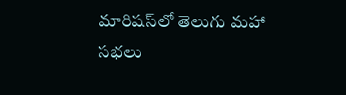మారిష‌స్‌లో తెలుగు మ‌హా స‌భ‌లు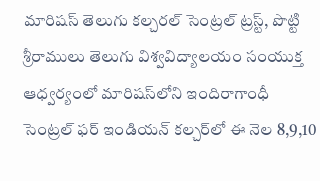మారిషస్ తెలుగు కల్చరల్ సెంట్రల్ ట్రస్ట్, పొట్టి శ్రీరాములు తెలుగు విశ్వవిద్యాలయం సంయుక్త ఆధ్వర్యంలో మారిషస్‌లోని ఇందిరాగాంధీ సెంట్రల్ ఫర్ ఇండియన్ కల్చర్‌లో ఈ నెల 8,9,10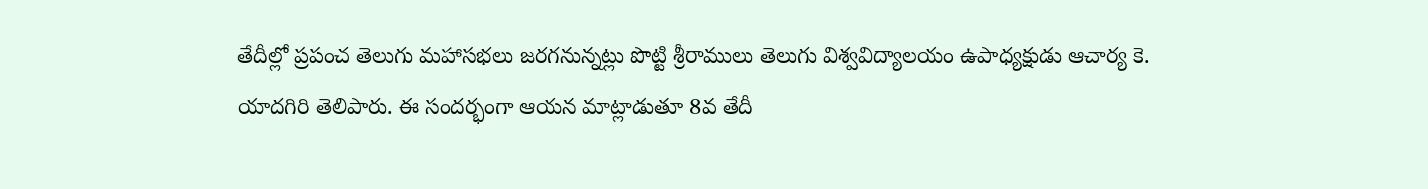తేదీల్లో ప్రపంచ తెలుగు మహాసభలు జరగనున్నట్లు పొట్టి శ్రీరాములు తెలుగు విశ్వవిద్యాలయం ఉపాధ్యక్షుడు ఆచార్య కె. యాదగిరి తెలిపారు. ఈ సందర్భంగా ఆయన మాట్లాడుతూ 8వ తేదీ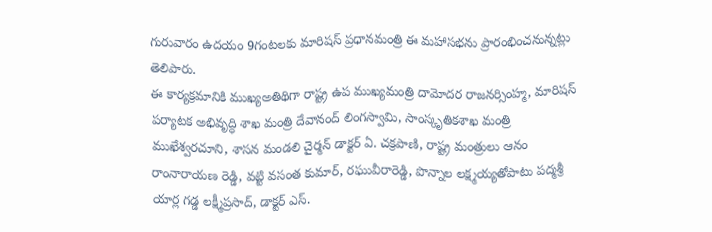గురువారం ఉదయం 9గంటలకు మారిషస్ ప్రధానమంత్రి ఈ మహాసభను ప్రారంభించనున్నట్లు తెలిపారు.
ఈ కార్యక్రమానికి ముఖ్యఅతిథిగా రాష్ట్ర ఉప ముఖ్యమంత్రి దామోదర రాజనర్సింహ్మ, మారిషస్ పర్యాటక అభివృద్ధి శాఖ మంత్రి దేవానంద్ లింగస్వామి, సాంస్కృతికశాఖ మంత్రి ముఖేశ్వరచూని, శాసన మండలి చైర్మన్ డాక్టర్ ఏ. చక్రపాణి, రాష్ట్ర మంత్రులు ఆనం రాంనారాయణ రెడ్డి, వట్టి వసంత కుమార్, రఘువీరారెడ్డి, పొన్నాల లక్ష్మయ్యతోపాటు పద్మశ్రీ యార్ల గడ్డ లక్ష్మీప్రసాద్, డాక్టర్ ఎస్.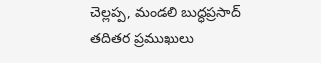చెల్లప్ప, మండలి బుద్ధప్రసాద్ తదితర ప్రముఖులు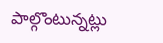పాల్గొంటున్నట్లు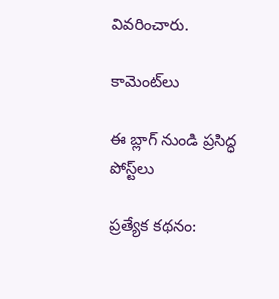వివరించారు.

కామెంట్‌లు

ఈ బ్లాగ్ నుండి ప్రసిద్ధ పోస్ట్‌లు

ప్రత్యేక కథనం: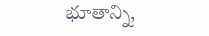భూతాన్ని,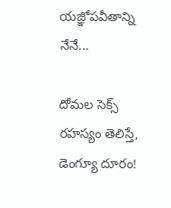యజ్ఞోపవీతాన్ని నేనే...

దోమల సెక్స్ రహస్యం తెలిస్తే, డెంగ్యూ దూరం!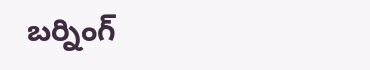బర్నింగ్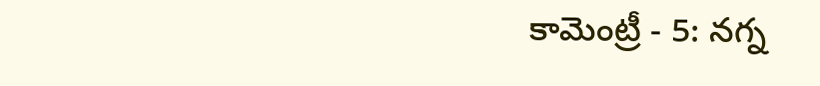కామెంట్రీ - 5: నగ్న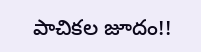పాచికల జూదం!!